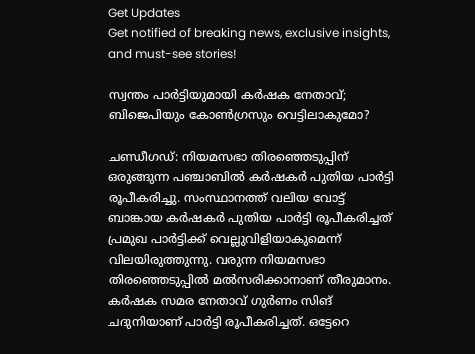Get Updates
Get notified of breaking news, exclusive insights, and must-see stories!

സ്വന്തം പാര്‍ട്ടിയുമായി കര്‍ഷക നേതാവ്; ബിജെപിയും കോണ്‍ഗ്രസും വെട്ടിലാകുമോ?

ചണ്ഡീഗഡ്: നിയമസഭാ തിരഞ്ഞെടുപ്പിന് ഒരുങ്ങുന്ന പഞ്ചാബില്‍ കര്‍ഷകര്‍ പുതിയ പാര്‍ട്ടി രൂപീകരിച്ചു. സംസ്ഥാനത്ത് വലിയ വോട്ട് ബാങ്കായ കര്‍ഷകര്‍ പുതിയ പാര്‍ട്ടി രൂപീകരിച്ചത് പ്രമുഖ പാര്‍ട്ടിക്ക് വെല്ലുവിളിയാകുമെന്ന് വിലയിരുത്തുന്നു. വരുന്ന നിയമസഭാ തിരഞ്ഞെടുപ്പില്‍ മല്‍സരിക്കാനാണ് തീരുമാനം. കര്‍ഷക സമര നേതാവ് ഗുര്‍ണം സിങ് ചദുനിയാണ് പാര്‍ട്ടി രൂപീകരിച്ചത്. ഒട്ടേറെ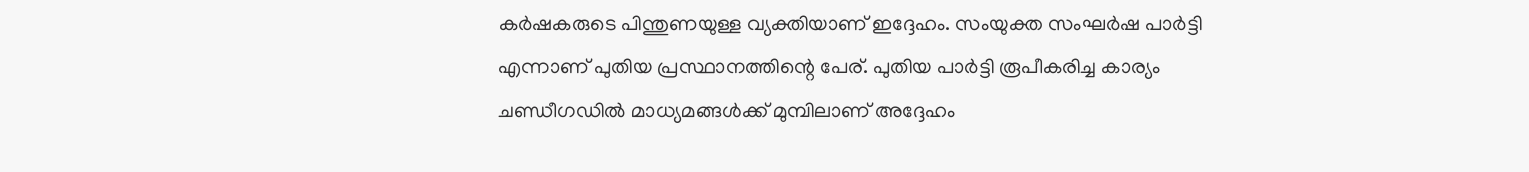കര്‍ഷകരുടെ പിന്തുണയുള്ള വ്യക്തിയാണ് ഇദ്ദേഹം. സംയുക്ത സംഘര്‍ഷ പാര്‍ട്ടി എന്നാണ് പുതിയ പ്രസ്ഥാനത്തിന്റെ പേര്. പുതിയ പാര്‍ട്ടി രൂപീകരിച്ച കാര്യം ചണ്ഡീഗഡില്‍ മാധ്യമങ്ങള്‍ക്ക് മുമ്പിലാണ് അദ്ദേഹം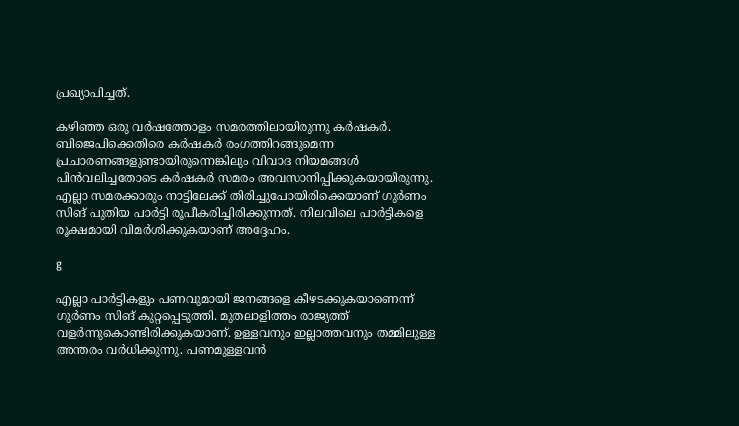പ്രഖ്യാപിച്ചത്.

കഴിഞ്ഞ ഒരു വര്‍ഷത്തോളം സമരത്തിലായിരുന്നു കര്‍ഷകര്‍. ബിജെപിക്കെതിരെ കര്‍ഷകര്‍ രംഗത്തിറങ്ങുമെന്ന പ്രചാരണങ്ങളുണ്ടായിരുന്നെങ്കിലും വിവാദ നിയമങ്ങള്‍ പിന്‍വലിച്ചതോടെ കര്‍ഷകര്‍ സമരം അവസാനിപ്പിക്കുകയായിരുന്നു. എല്ലാ സമരക്കാരും നാട്ടിലേക്ക് തിരിച്ചുപോയിരിക്കെയാണ് ഗുര്‍ണം സിങ് പുതിയ പാര്‍ട്ടി രൂപീകരിച്ചിരിക്കുന്നത്. നിലവിലെ പാര്‍ട്ടികളെ രൂക്ഷമായി വിമര്‍ശിക്കുകയാണ് അദ്ദേഹം.

g

എല്ലാ പാര്‍ട്ടികളും പണവുമായി ജനങ്ങളെ കീഴടക്കുകയാണെന്ന് ഗുര്‍ണം സിങ് കുറ്റപ്പെടുത്തി. മുതലാളിത്തം രാജ്യത്ത് വളര്‍ന്നുകൊണ്ടിരിക്കുകയാണ്. ഉള്ളവനും ഇല്ലാത്തവനും തമ്മിലുള്ള അന്തരം വര്‍ധിക്കുന്നു. പണമുള്ളവന്‍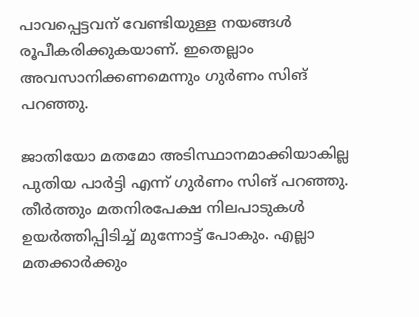പാവപ്പെട്ടവന് വേണ്ടിയുള്ള നയങ്ങള്‍ രൂപീകരിക്കുകയാണ്. ഇതെല്ലാം അവസാനിക്കണമെന്നും ഗുര്‍ണം സിങ് പറഞ്ഞു.

ജാതിയോ മതമോ അടിസ്ഥാനമാക്കിയാകില്ല പുതിയ പാര്‍ട്ടി എന്ന് ഗുര്‍ണം സിങ് പറഞ്ഞു. തീര്‍ത്തും മതനിരപേക്ഷ നിലപാടുകള്‍ ഉയര്‍ത്തിപ്പിടിച്ച് മുന്നോട്ട് പോകും. എല്ലാ മതക്കാര്‍ക്കും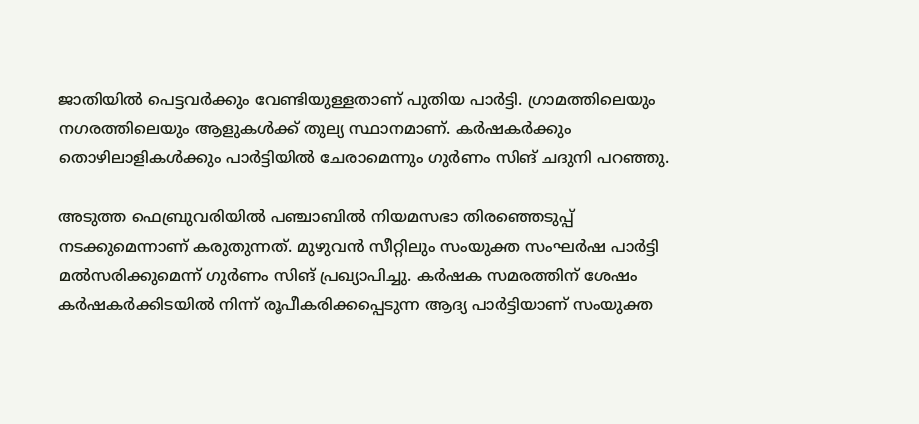ജാതിയില്‍ പെട്ടവര്‍ക്കും വേണ്ടിയുള്ളതാണ് പുതിയ പാര്‍ട്ടി. ഗ്രാമത്തിലെയും നഗരത്തിലെയും ആളുകള്‍ക്ക് തുല്യ സ്ഥാനമാണ്. കര്‍ഷകര്‍ക്കും തൊഴിലാളികള്‍ക്കും പാര്‍ട്ടിയില്‍ ചേരാമെന്നും ഗുര്‍ണം സിങ് ചദുനി പറഞ്ഞു.

അടുത്ത ഫെബ്രുവരിയില്‍ പഞ്ചാബില്‍ നിയമസഭാ തിരഞ്ഞെടുപ്പ് നടക്കുമെന്നാണ് കരുതുന്നത്. മുഴുവന്‍ സീറ്റിലും സംയുക്ത സംഘര്‍ഷ പാര്‍ട്ടി മല്‍സരിക്കുമെന്ന് ഗുര്‍ണം സിങ് പ്രഖ്യാപിച്ചു. കര്‍ഷക സമരത്തിന് ശേഷം കര്‍ഷകര്‍ക്കിടയില്‍ നിന്ന് രൂപീകരിക്കപ്പെടുന്ന ആദ്യ പാര്‍ട്ടിയാണ് സംയുക്ത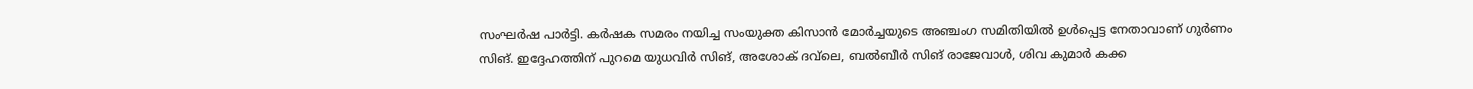സംഘര്‍ഷ പാര്‍ട്ടി. കര്‍ഷക സമരം നയിച്ച സംയുക്ത കിസാന്‍ മോര്‍ച്ചയുടെ അഞ്ചംഗ സമിതിയില്‍ ഉള്‍പ്പെട്ട നേതാവാണ് ഗുര്‍ണം സിങ്. ഇദ്ദേഹത്തിന് പുറമെ യുധവിര്‍ സിങ്, അശോക് ദവ്‌ലെ, ബല്‍ബീര്‍ സിങ് രാജേവാള്‍, ശിവ കുമാര്‍ കക്ക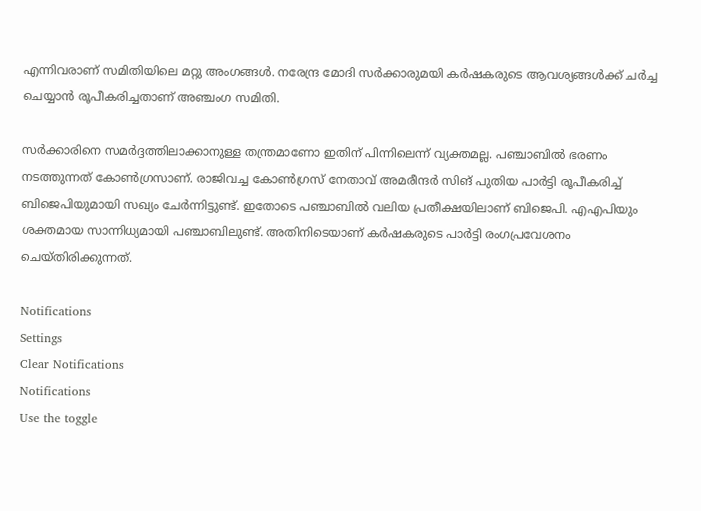എന്നിവരാണ് സമിതിയിലെ മറ്റു അംഗങ്ങള്‍. നരേന്ദ്ര മോദി സര്‍ക്കാരുമയി കര്‍ഷകരുടെ ആവശ്യങ്ങള്‍ക്ക് ചര്‍ച്ച ചെയ്യാന്‍ രൂപീകരിച്ചതാണ് അഞ്ചംഗ സമിതി.

സര്‍ക്കാരിനെ സമര്‍ദ്ദത്തിലാക്കാനുള്ള തന്ത്രമാണോ ഇതിന് പിന്നിലെന്ന് വ്യക്തമല്ല. പഞ്ചാബില്‍ ഭരണം നടത്തുന്നത് കോണ്‍ഗ്രസാണ്. രാജിവച്ച കോണ്‍ഗ്രസ് നേതാവ് അമരീന്ദര്‍ സിങ് പുതിയ പാര്‍ട്ടി രൂപീകരിച്ച് ബിജെപിയുമായി സഖ്യം ചേര്‍ന്നിട്ടുണ്ട്. ഇതോടെ പഞ്ചാബില്‍ വലിയ പ്രതീക്ഷയിലാണ് ബിജെപി. എഎപിയും ശക്തമായ സാന്നിധ്യമായി പഞ്ചാബിലുണ്ട്. അതിനിടെയാണ് കര്‍ഷകരുടെ പാര്‍ട്ടി രംഗപ്രവേശനം ചെയ്തിരിക്കുന്നത്.

Notifications
Settings
Clear Notifications
Notifications
Use the toggle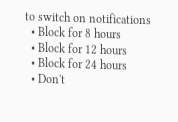to switch on notifications
  • Block for 8 hours
  • Block for 12 hours
  • Block for 24 hours
  • Don't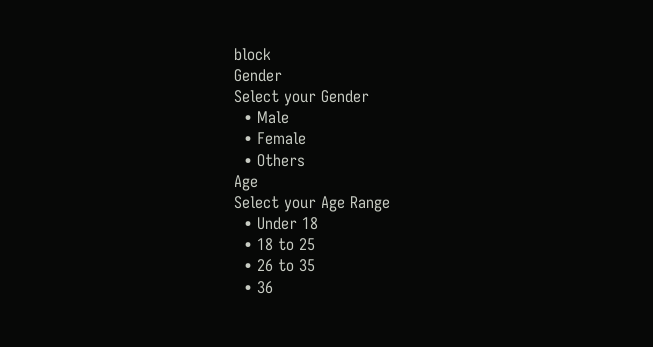block
Gender
Select your Gender
  • Male
  • Female
  • Others
Age
Select your Age Range
  • Under 18
  • 18 to 25
  • 26 to 35
  • 36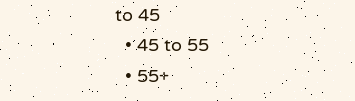to 45
  • 45 to 55
  • 55+